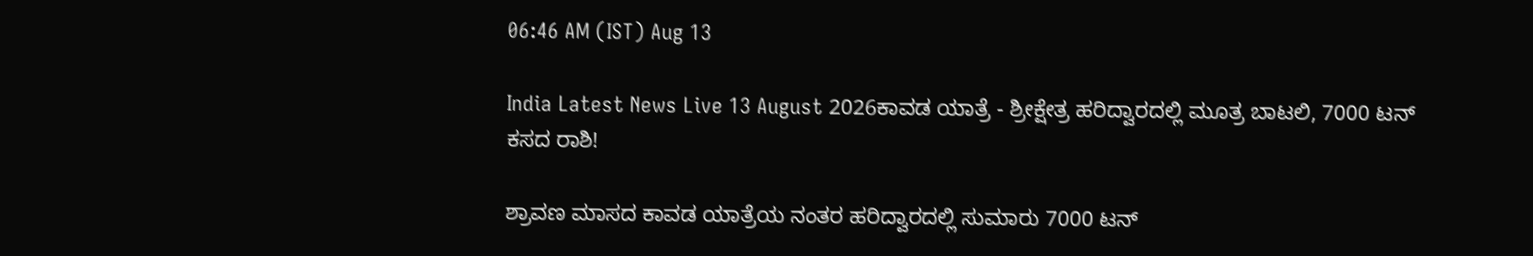06:46 AM (IST) Aug 13

India Latest News Live 13 August 2026ಕಾವಡ ಯಾತ್ರೆ - ಶ್ರೀಕ್ಷೇತ್ರ ಹರಿದ್ವಾರದಲ್ಲಿ ಮೂತ್ರ ಬಾಟಲಿ, 7000 ಟನ್‌ ಕಸದ ರಾಶಿ!

ಶ್ರಾವಣ ಮಾಸದ ಕಾವಡ ಯಾತ್ರೆಯ ನಂತರ ಹರಿದ್ವಾರದಲ್ಲಿ ಸುಮಾರು 7000 ಟನ್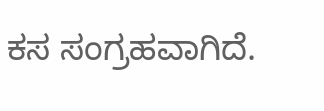ಕಸ ಸಂಗ್ರಹವಾಗಿದೆ.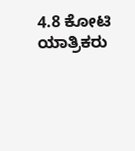4.8 ಕೋಟಿ ಯಾತ್ರಿಕರು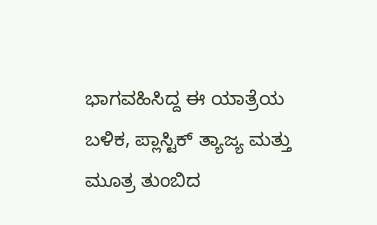ಭಾಗವಹಿಸಿದ್ದ ಈ ಯಾತ್ರೆಯ ಬಳಿಕ, ಪ್ಲಾಸ್ಟಿಕ್ ತ್ಯಾಜ್ಯ ಮತ್ತು ಮೂತ್ರ ತುಂಬಿದ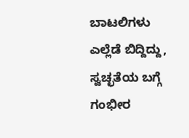ಬಾಟಲಿಗಳು ಎಲ್ಲೆಡೆ ಬಿದ್ದಿದ್ದು, ಸ್ವಚ್ಛತೆಯ ಬಗ್ಗೆ ಗಂಭೀರ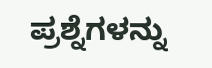ಪ್ರಶ್ನೆಗಳನ್ನು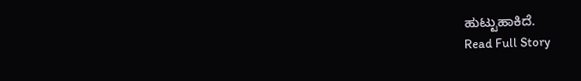ಹುಟ್ಟುಹಾಕಿದೆ.
Read Full Story